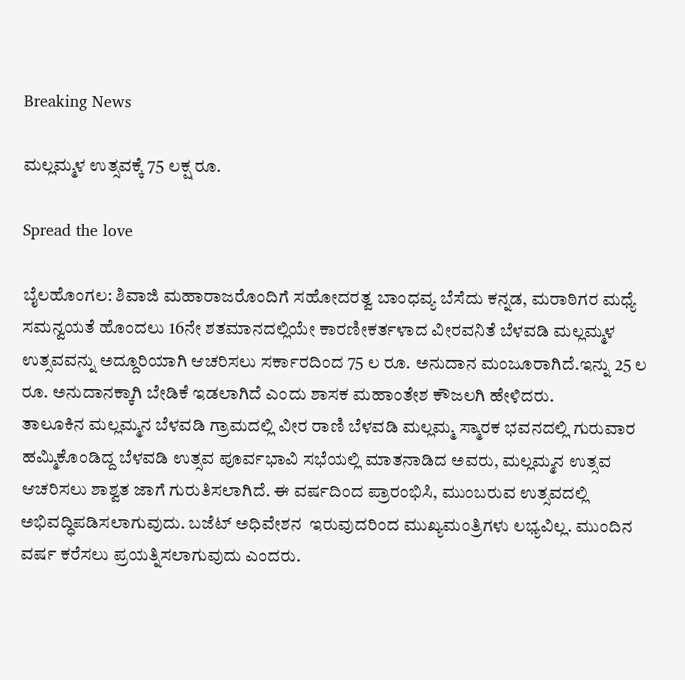Breaking News

ಮಲ್ಲಮ್ಮಳ ಉತ್ಸವಕ್ಕೆ 75 ಲಕ್ಷ ರೂ.

Spread the love

ಬೈಲಹೊಂಗಲ: ಶಿವಾಜಿ ಮಹಾರಾಜರೊಂದಿಗೆ ಸಹೋದರತ್ವ ಬಾಂಧವ್ಯ ಬೆಸೆದು ಕನ್ನಡ, ಮರಾಠಿಗರ ಮಧ್ಯೆ ಸಮನ್ವಯತೆ ಹೊಂದಲು 16ನೇ ಶತಮಾನದಲ್ಲಿಯೇ ಕಾರಣೀಕರ್ತಳಾದ ವೀರವನಿತೆ ಬೆಳವಡಿ ಮಲ್ಲಮ್ಮಳ ಉತ್ಸವವನ್ನು ಅದ್ದೂರಿಯಾಗಿ ಆಚರಿಸಲು ಸರ್ಕಾರದಿಂದ 75 ಲ ರೂ. ಅನುದಾನ ಮಂಜೂರಾಗಿದೆ.ಇನ್ನು 25 ಲ ರೂ. ಅನುದಾನಕ್ಕಾಗಿ ಬೇಡಿಕೆ ಇಡಲಾಗಿದೆ ಎಂದು ಶಾಸಕ ಮಹಾಂತೇಶ ಕೌಜಲಗಿ ಹೇಳಿದರು.
ತಾಲೂಕಿನ ಮಲ್ಲಮ್ಮನ ಬೆಳವಡಿ ಗ್ರಾಮದಲ್ಲಿ ವೀರ ರಾಣಿ ಬೆಳವಡಿ ಮಲ್ಲಮ್ಮ ಸ್ಮಾರಕ ಭವನದಲ್ಲಿ ಗುರುವಾರ ಹಮ್ಮಿಕೊಂಡಿದ್ದ ಬೆಳವಡಿ ಉತ್ಸವ ಪೂರ್ವಭಾವಿ ಸಭೆಯಲ್ಲಿ ಮಾತನಾಡಿದ ಅವರು, ಮಲ್ಲಮ್ಮನ ಉತ್ಸವ ಆಚರಿಸಲು ಶಾಶ್ವತ ಜಾಗೆ ಗುರುತಿಸಲಾಗಿದೆ. ಈ ವರ್ಷದಿಂದ ಪ್ರಾರಂಭಿಸಿ, ಮುಂಬರುವ ಉತ್ಸವದಲ್ಲಿ ಅಭಿವದ್ಧಿಪಡಿಸಲಾಗುವುದು. ಬಜೆಟ್ ಅಧಿವೇಶನ  ಇರುವುದರಿಂದ ಮುಖ್ಯಮಂತ್ರಿಗಳು ಲಭ್ಯವಿಲ್ಲ. ಮುಂದಿನ ವರ್ಷ ಕರೆಸಲು ಪ್ರಯತ್ನಿಸಲಾಗುವುದು ಎಂದರು.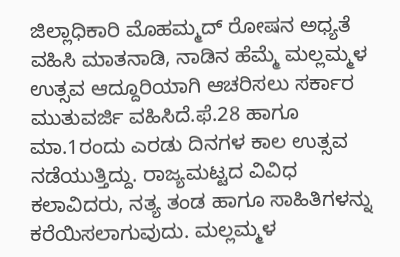ಜಿಲ್ಲಾಧಿಕಾರಿ ಮೊಹಮ್ಮದ್ ರೋಷನ ಅಧ್ಯತೆ ವಹಿಸಿ ಮಾತನಾಡಿ, ನಾಡಿನ ಹೆಮ್ಮೆ ಮಲ್ಲಮ್ಮಳ ಉತ್ಸವ ಆದ್ದೂರಿಯಾಗಿ ಆಚರಿಸಲು ಸರ್ಕಾರ ಮುತುವರ್ಜಿ ವಹಿಸಿದೆ.ಫೆ.28 ಹಾಗೂ ಮಾ.1ರಂದು ಎರಡು ದಿನಗಳ ಕಾಲ ಉತ್ಸವ ನಡೆಯುತ್ತಿದ್ದು. ರಾಜ್ಯಮಟ್ಟದ ವಿವಿಧ ಕಲಾವಿದರು, ನತ್ಯ ತಂಡ ಹಾಗೂ ಸಾಹಿತಿಗಳನ್ನು ಕರೆಯಿಸಲಾಗುವುದು. ಮಲ್ಲಮ್ಮಳ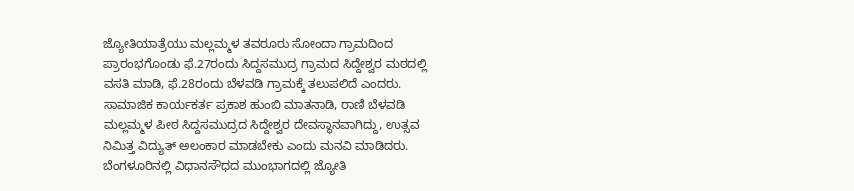ಜ್ಯೋತಿಯಾತ್ರೆಯು ಮಲ್ಲಮ್ಮಳ ತವರೂರು ಸೋಂದಾ ಗ್ರಾಮದಿಂದ ಪ್ರಾರಂಭಗೊಂಡು ಫೆ.27ರಂದು ಸಿದ್ದಸಮುದ್ರ ಗ್ರಾಮದ ಸಿದ್ದೇಶ್ವರ ಮಠದಲ್ಲಿ ವಸತಿ ಮಾಡಿ, ಫೆ.28ರಂದು ಬೆಳವಡಿ ಗ್ರಾಮಕ್ಕೆ ತಲುಪಲಿದೆ ಎಂದರು.
ಸಾಮಾಜಿಕ ಕಾರ್ಯಕರ್ತ ಪ್ರಕಾಶ ಹುಂಬಿ ಮಾತನಾಡಿ, ರಾಣಿ ಬೆಳವಡಿ ಮಲ್ಲಮ್ಮಳ ಪೀಠ ಸಿದ್ದಸಮುದ್ರದ ಸಿದ್ದೇಶ್ವರ ದೇವಸ್ಥಾನವಾಗಿದ್ದು, ಉತ್ಸವ ನಿಮಿತ್ತ ವಿದ್ಯುತ್ ಅಲಂಕಾರ ಮಾಡಬೇಕು ಎಂದು ಮನವಿ ಮಾಡಿದರು.
ಬೆಂಗಳೂರಿನಲ್ಲಿ ವಿಧಾನಸೌಧದ ಮುಂಭಾಗದಲ್ಲಿ ಜ್ಯೋತಿ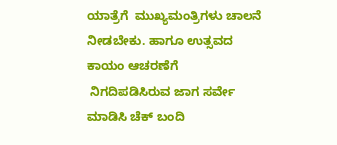ಯಾತ್ರೆಗೆ  ಮುಖ್ಯಮಂತ್ರಿಗಳು ಚಾಲನೆ ನೀಡಬೇಕು. ಹಾಗೂ ಉತ್ಸವದ ಕಾಯಂ ಆಚರಣೆಗೆ
 ನಿಗದಿಪಡಿಸಿರುವ ಜಾಗ ಸರ್ವೇ ಮಾಡಿಸಿ ಚೆಕ್ ಬಂದಿ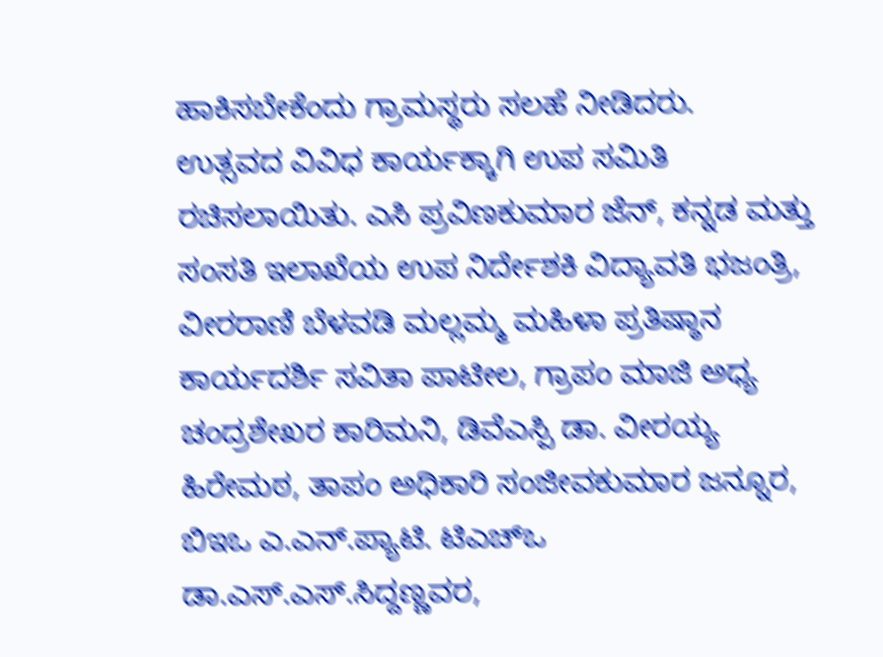ಹಾಕಿಸಬೇಕೆಂದು ಗ್ರಾಮಸ್ಥರು ಸಲಹೆ ನೀಡಿದರು.
ಉತ್ಸವದ ವಿವಿಧ ಕಾರ್ಯಕ್ಕಾಗಿ ಉಪ ಸಮಿತಿ ರಚಿಸಲಾಯಿತು. ಎಸಿ ಪ್ರವಿಣಕುಮಾರ ಜೆನ್, ಕನ್ನಡ ಮತ್ತು ಸಂಸತಿ ಇಲಾಖೆಯ ಉಪ ನಿರ್ದೇಶಕಿ ವಿದ್ಯಾವತಿ ಭಜಂತ್ರಿ, ವೀರರಾಣಿ ಬೆಳವಡಿ ಮಲ್ಲಮ್ಮ ಮಹಿಳಾ ಪ್ರತಿಷ್ಠಾನ ಕಾರ್ಯದರ್ಶಿ ಸವಿತಾ ಪಾಟೀಲ, ಗ್ರಾಪಂ ಮಾಜಿ ಅಧ್ಯ ಚಂದ್ರಶೇಖರ ಕಾರಿಮನಿ, ಡಿವೆಎಸ್ಪಿ ಡಾ. ವೀರಯ್ಯ ಹಿರೇಮಠ, ತಾಪಂ ಅಧಿಕಾರಿ ಸಂಜೀವಕುಮಾರ ಜನ್ನೂರ,  ಬಿಇಒ ಎ.ಎನ್.ಪ್ಯಾಟಿ. ಟಿಎಚ್ಒ ಡಾ.ಎಸ್.ಎಸ್.ಸಿದ್ದಣ್ಣವರ,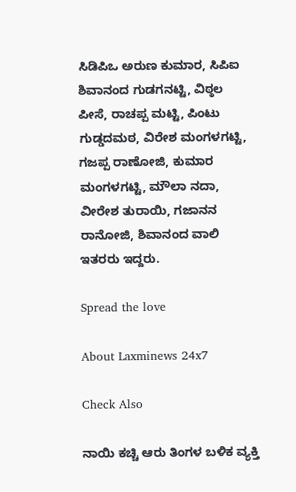ಸಿಡಿಪಿಒ ಅರುಣ ಕುಮಾರ, ಸಿಪಿಐ ಶಿವಾನಂದ ಗುಡಗನಟ್ಟಿ, ವಿಠ್ಠಲ ಪೀಸೆ, ರಾಚಪ್ಪ ಮಟ್ಟಿ, ಪಿಂಟು ಗುಡ್ಡದಮಠ, ವಿರೇಶ ಮಂಗಳಗಟ್ಟಿ, ಗಜಪ್ಪ ರಾಣೋಜಿ, ಕುಮಾರ ಮಂಗಳಗಟ್ಟಿ, ಮೌಲಾ ನದಾ, ವೀರೇಶ ತುರಾಯಿ, ಗಜಾನನ ರಾನೋಜಿ, ಶಿವಾನಂದ ವಾಲಿ ಇತರರು ಇದ್ದರು.

Spread the love

About Laxminews 24x7

Check Also

ನಾಯಿ ಕಚ್ಚಿ ಆರು ತಿಂಗಳ ಬಳಿಕ ವ್ಯಕ್ತಿ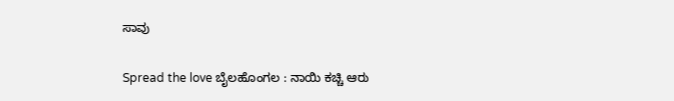ಸಾವು

Spread the love ಬೈಲಹೊಂಗಲ : ನಾಯಿ ಕಚ್ಚಿ ಆರು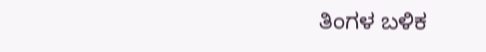ತಿಂಗಳ ಬಳಿಕ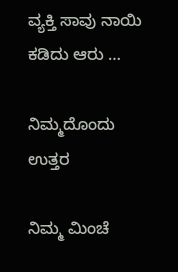ವ್ಯಕ್ತಿ ಸಾವು ನಾಯಿ ಕಡಿದು ಆರು …

ನಿಮ್ಮದೊಂದು ಉತ್ತರ

ನಿಮ್ಮ ಮಿಂಚೆ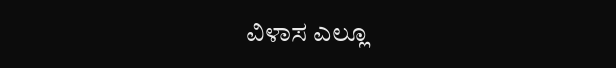ವಿಳಾಸ ಎಲ್ಲೂ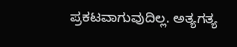ಪ್ರಕಟವಾಗುವುದಿಲ್ಲ. ಅತ್ಯಗತ್ಯ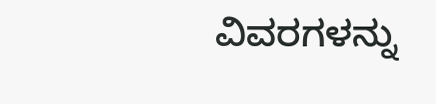ವಿವರಗಳನ್ನು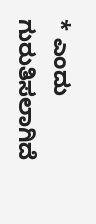* ಎಂದು ಗುರುತಿಸಲಾಗಿದೆ